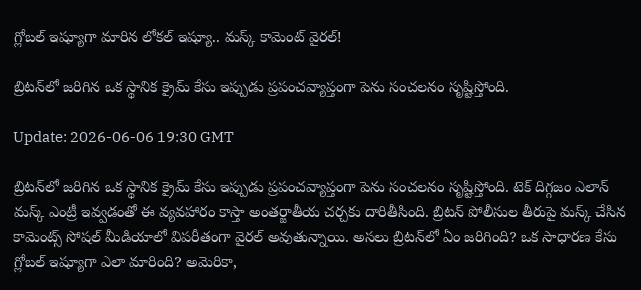గ్లోబల్ ఇష్యూగా మారిన లోకల్ ఇష్యూ.. మస్క్ కామెంట్ వైరల్!

బ్రిటన్‌లో జరిగిన ఒక స్థానిక క్రైమ్ కేసు ఇప్పుడు ప్రపంచవ్యాప్తంగా పెను సంచలనం సృష్టిస్తోంది.

Update: 2026-06-06 19:30 GMT

బ్రిటన్‌లో జరిగిన ఒక స్థానిక క్రైమ్ కేసు ఇప్పుడు ప్రపంచవ్యాప్తంగా పెను సంచలనం సృష్టిస్తోంది. టెక్ దిగ్గజం ఎలాన్ మస్క్ ఎంట్రీ ఇవ్వడంతో ఈ వ్యవహారం కాస్తా అంతర్జాతీయ చర్చకు దారితీసింది. బ్రిటన్ పోలీసుల తీరుపై మస్క్ చేసిన కామెంట్స్ సోషల్ మీడియాలో విపరీతంగా వైరల్ అవుతున్నాయి. అసలు బ్రిటన్‌లో ఏం జరిగింది? ఒక సాధారణ కేసు గ్లోబల్ ఇష్యూగా ఎలా మారింది? అమెరికా,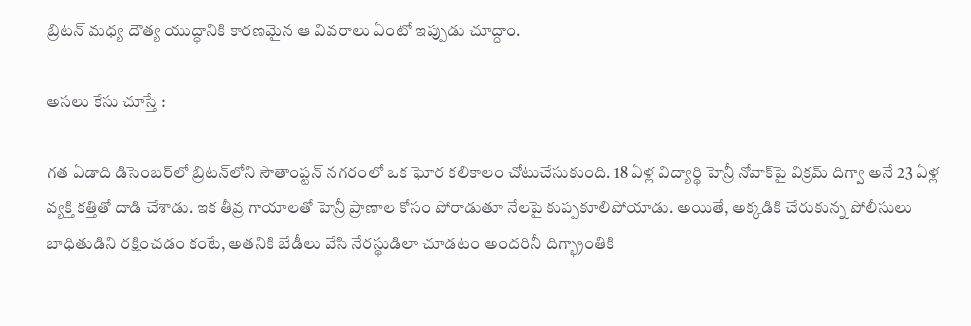బ్రిటన్ మధ్య దౌత్య యుద్ధానికి కారణమైన ఆ వివరాలు ఏంటో ఇప్పుడు చూద్దాం.

అసలు కేసు చూస్తే :

గత ఏడాది డిసెంబర్‌లో బ్రిటన్‌లోని సౌతాంప్టన్ నగరంలో ఒక ఘోర కలికాలం చోటుచేసుకుంది. 18 ఏళ్ల విద్యార్థి హెన్రీ నోవాక్‌పై విక్రమ్ దిగ్వా అనే 23 ఏళ్ల వ్యక్తి కత్తితో దాడి చేశాడు. ఇక తీవ్ర గాయాలతో హెన్రీ ప్రాణాల కోసం పోరాడుతూ నేలపై కుప్పకూలిపోయాడు. అయితే, అక్కడికి చేరుకున్న పోలీసులు బాధితుడిని రక్షించడం కంటే, అతనికి బేడీలు వేసి నేరస్థుడిలా చూడటం అందరినీ దిగ్భ్రాంతికి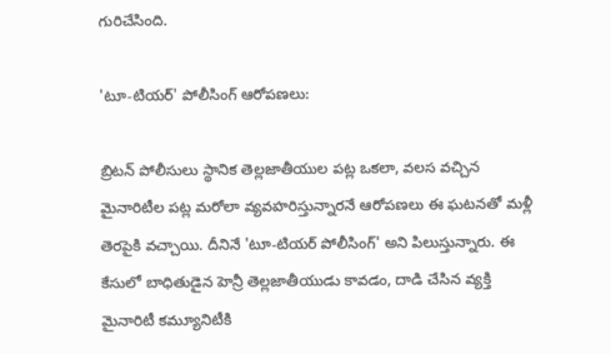గురిచేసింది.

'టూ-టియర్' పోలీసింగ్ ఆరోపణలు:

బ్రిటన్ పోలీసులు స్థానిక తెల్లజాతీయుల పట్ల ఒకలా, వలస వచ్చిన మైనారిటీల పట్ల మరోలా వ్యవహరిస్తున్నారనే ఆరోపణలు ఈ ఘటనతో మళ్లీ తెరపైకి వచ్చాయి. దీనినే 'టూ-టియర్ పోలీసింగ్' అని పిలుస్తున్నారు. ఈ కేసులో బాధితుడైన హెన్రీ తెల్లజాతీయుడు కావడం, దాడి చేసిన వ్యక్తి మైనారిటీ కమ్యూనిటీకి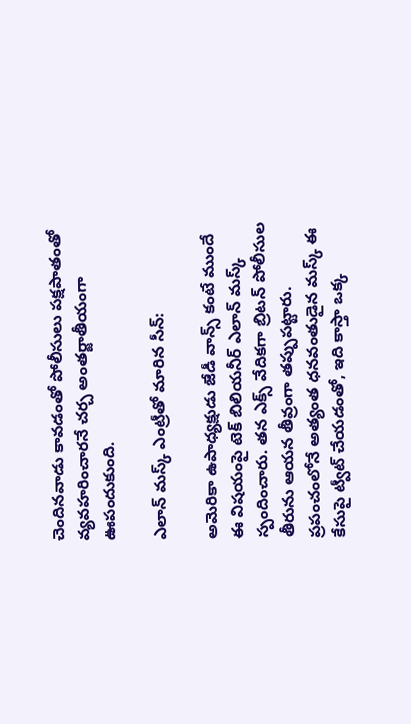చెందినవాడు కావడంతో పోలీసులు పక్షపాతంతో వ్యవహరించారనే చర్చ అంతర్జాతీయంగా ఊపందుకుంది.

ఎలాన్ మస్క్ ఎంట్రీతో మారిన సీన్:

అమెరికా ఉపాధ్యక్షుడు జేడీ వాన్స్ కంటే ముందే ఈ విషయంపై టెక్ బిలియనీర్ ఎలాన్ మస్క్ స్పందించారు. తన ఎక్స్ వేదికగా బ్రిటన్ పోలీసుల తీరును ఆయన తీవ్రంగా తప్పుపట్టారు. ప్రపంచంలోనే అత్యంత ధనవంతుడైన మస్క్ ఈ కేసుపై ట్వీట్ చేయడంతో, ఇది కాస్తా ఒక్క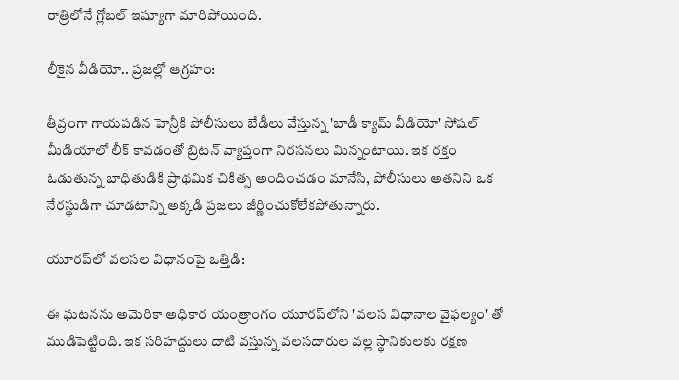రాత్రిలోనే గ్లోబల్ ఇష్యూగా మారిపోయింది.

లీకైన వీడియో.. ప్రజల్లో ఆగ్రహం:

తీవ్రంగా గాయపడిన హెన్రీకి పోలీసులు బేడీలు వేస్తున్న 'బాడీ క్యామ్ వీడియో' సోషల్ మీడియాలో లీక్ కావడంతో బ్రిటన్ వ్యాప్తంగా నిరసనలు మిన్నంటాయి. ఇక రక్తం ఓడుతున్న బాధితుడికి ప్రాథమిక చికిత్స అందించడం మానేసి, పోలీసులు అతనిని ఒక నేరస్థుడిగా చూడటాన్ని అక్కడి ప్రజలు జీర్ణించుకోలేకపోతున్నారు.

యూరప్‌లో వలసల విధానంపై ఒత్తిడి:

ఈ ఘటనను అమెరికా అధికార యంత్రాంగం యూరప్‌లోని 'వలస విధానాల వైఫల్యం' తో ముడిపెట్టింది. ఇక సరిహద్దులు దాటి వస్తున్న వలసదారుల వల్ల స్థానికులకు రక్షణ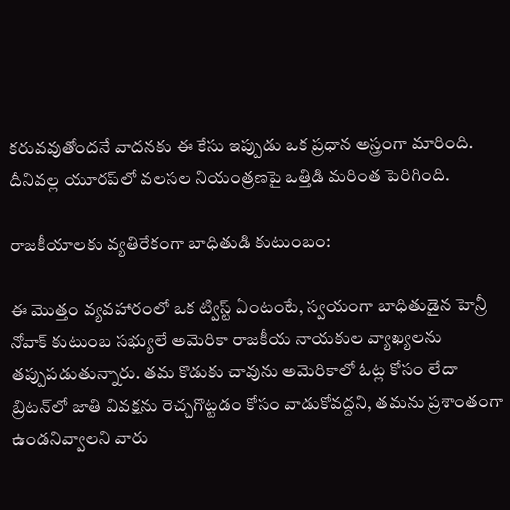కరువవుతోందనే వాదనకు ఈ కేసు ఇప్పుడు ఒక ప్రధాన అస్త్రంగా మారింది. దీనివల్ల యూరప్‌లో వలసల నియంత్రణపై ఒత్తిడి మరింత పెరిగింది.

రాజకీయాలకు వ్యతిరేకంగా బాధితుడి కుటుంబం:

ఈ మొత్తం వ్యవహారంలో ఒక ట్విస్ట్ ఏంటంటే, స్వయంగా బాధితుడైన హెన్రీ నోవాక్ కుటుంబ సభ్యులే అమెరికా రాజకీయ నాయకుల వ్యాఖ్యలను తప్పుపడుతున్నారు. తమ కొడుకు చావును అమెరికాలో ఓట్ల కోసం లేదా బ్రిటన్‌లో జాతి వివక్షను రెచ్చగొట్టడం కోసం వాడుకోవద్దని, తమను ప్రశాంతంగా ఉండనివ్వాలని వారు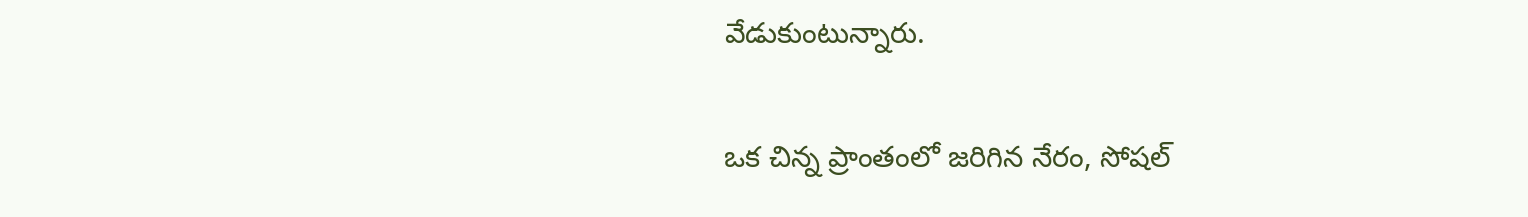వేడుకుంటున్నారు.

ఒక చిన్న ప్రాంతంలో జరిగిన నేరం, సోషల్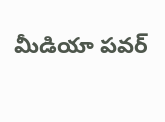మీడియా పవర్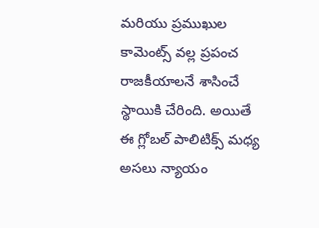మరియు ప్రముఖుల కామెంట్స్ వల్ల ప్రపంచ రాజకీయాలనే శాసించే స్థాయికి చేరింది. అయితే ఈ గ్లోబల్ పాలిటిక్స్ మధ్య అసలు న్యాయం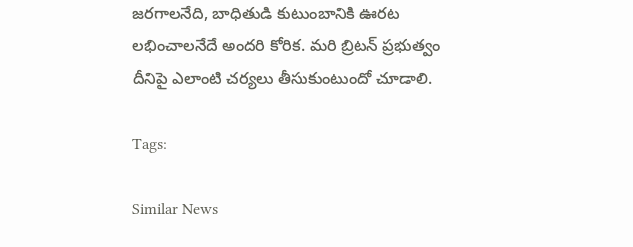జరగాలనేది, బాధితుడి కుటుంబానికి ఊరట లభించాలనేదే అందరి కోరిక. మరి బ్రిటన్ ప్రభుత్వం దీనిపై ఎలాంటి చర్యలు తీసుకుంటుందో చూడాలి.

Tags:

Similar News